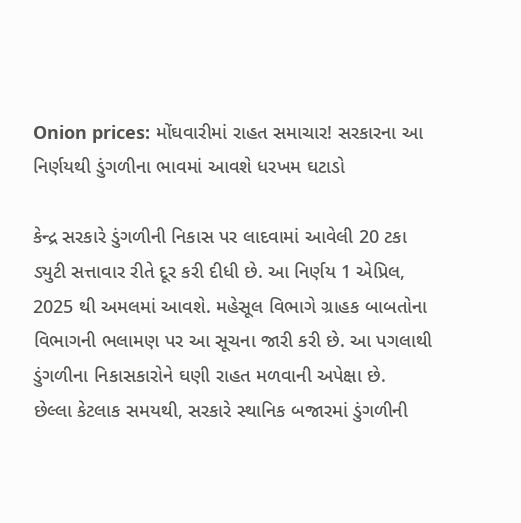Onion prices: મોંઘવારીમાં રાહત સમાચાર! સરકારના આ નિર્ણયથી ડુંગળીના ભાવમાં આવશે ધરખમ ઘટાડો

કેન્દ્ર સરકારે ડુંગળીની નિકાસ પર લાદવામાં આવેલી 20 ટકા ડ્યુટી સત્તાવાર રીતે દૂર કરી દીધી છે. આ નિર્ણય 1 એપ્રિલ, 2025 થી અમલમાં આવશે. મહેસૂલ વિભાગે ગ્રાહક બાબતોના વિભાગની ભલામણ પર આ સૂચના જારી કરી છે. આ પગલાથી ડુંગળીના નિકાસકારોને ઘણી રાહત મળવાની અપેક્ષા છે.
છેલ્લા કેટલાક સમયથી, સરકારે સ્થાનિક બજારમાં ડુંગળીની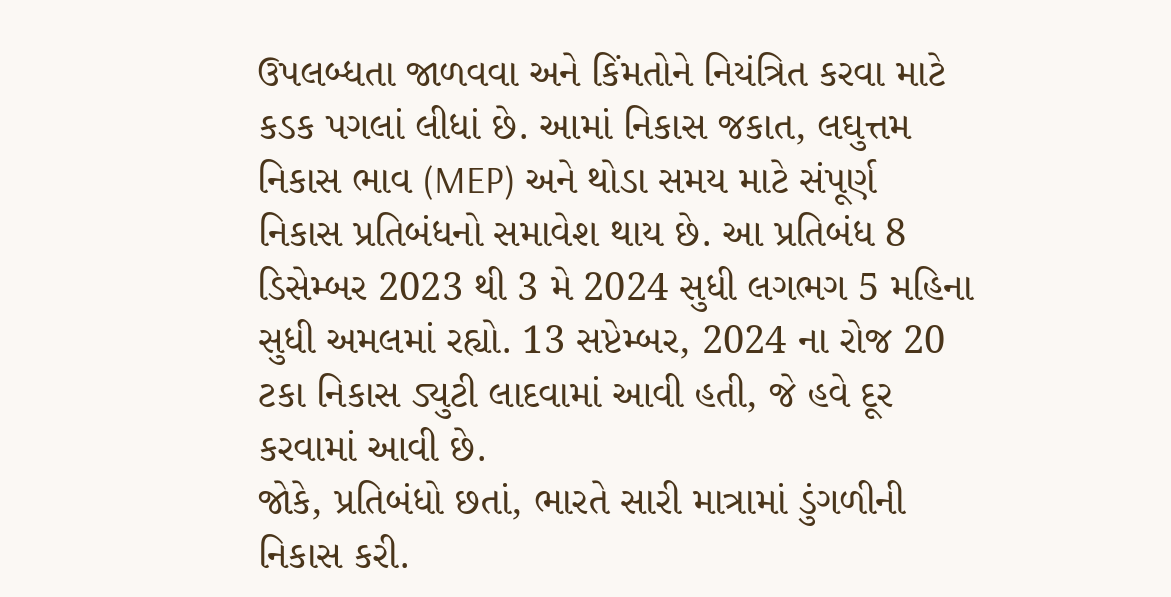ઉપલબ્ધતા જાળવવા અને કિંમતોને નિયંત્રિત કરવા માટે કડક પગલાં લીધાં છે. આમાં નિકાસ જકાત, લઘુત્તમ નિકાસ ભાવ (MEP) અને થોડા સમય માટે સંપૂર્ણ નિકાસ પ્રતિબંધનો સમાવેશ થાય છે. આ પ્રતિબંધ 8 ડિસેમ્બર 2023 થી 3 મે 2024 સુધી લગભગ 5 મહિના સુધી અમલમાં રહ્યો. 13 સપ્ટેમ્બર, 2024 ના રોજ 20 ટકા નિકાસ ડ્યુટી લાદવામાં આવી હતી, જે હવે દૂર કરવામાં આવી છે.
જોકે, પ્રતિબંધો છતાં, ભારતે સારી માત્રામાં ડુંગળીની નિકાસ કરી.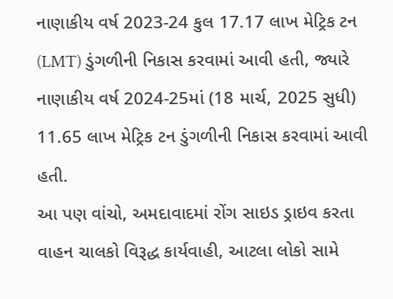નાણાકીય વર્ષ 2023-24 કુલ 17.17 લાખ મેટ્રિક ટન (LMT) ડુંગળીની નિકાસ કરવામાં આવી હતી, જ્યારે નાણાકીય વર્ષ 2024-25માં (18 માર્ચ, 2025 સુધી) 11.65 લાખ મેટ્રિક ટન ડુંગળીની નિકાસ કરવામાં આવી હતી.
આ પણ વાંચો, અમદાવાદમાં રોંગ સાઇડ ડ્રાઇવ કરતા વાહન ચાલકો વિરૂદ્ધ કાર્યવાહી, આટલા લોકો સામે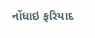નોંધાઇ ફરિયાદ